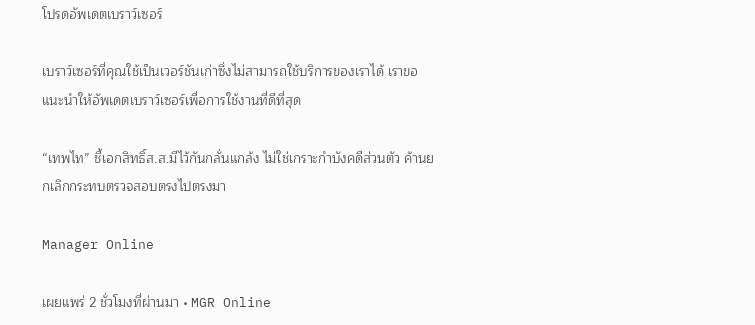โปรดอัพเดตเบราว์เซอร์

เบราว์เซอร์ที่คุณใช้เป็นเวอร์ชันเก่าซึ่งไม่สามารถใช้บริการของเราได้ เราขอแนะนำให้อัพเดตเบราว์เซอร์เพื่อการใช้งานที่ดีที่สุด

“เทพไท” ชี้เอกสิทธิ์ส.ส.มีไว้กันกลั่นแกล้ง ไม่ใช่เกราะกำบังคดีส่วนตัว ค้านยกเลิกกระทบตรวจสอบตรงไปตรงมา

Manager Online

เผยแพร่ 2 ชั่วโมงที่ผ่านมา • MGR Online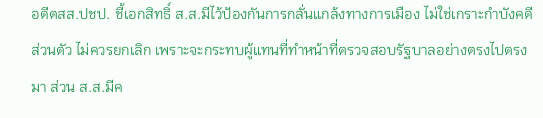อดีตสส.ปชป. ชี้เอกสิทธิ์ ส.ส.มีไว้ป้องกันการกลั่นแกล้งทางการเมือง ไม่ใช่เกราะกำบังคดีส่วนตัว ไม่ควรยกเลิก เพราะจะกระทบผู้แทนที่ทำหน้าที่ตรวจสอบรัฐบาลอย่างตรงไปตรงมา ส่วน ส.ส.มีค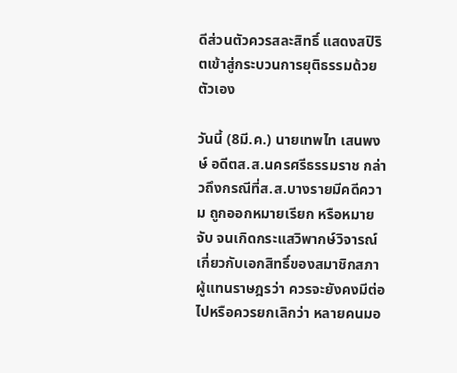ดีส่วนตัวควรสละสิทธิ์ แสดงสปิริตเข้าสู่กระบวนการยุติธรรมด้วยตัวเอง

วันนี้ (8มี.ค.) นายเทพไท เสนพงษ์ อดีตส.ส.นครศรีธรรมราช กล่าวถึงกรณีที่ส.ส.บางรายมีคดีความ ถูกออกหมายเรียก หรือหมายจับ จนเกิดกระแสวิพากษ์วิจารณ์เกี่ยวกับเอกสิทธิ์ของสมาชิกสภาผู้แทนราษฎรว่า ควรจะยังคงมีต่อไปหรือควรยกเลิกว่า หลายคนมอ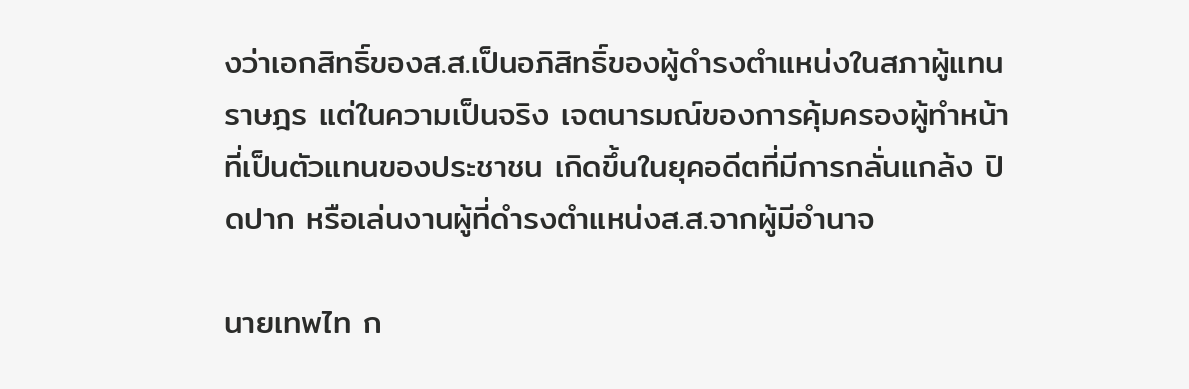งว่าเอกสิทธิ์ของส.ส.เป็นอภิสิทธิ์ของผู้ดำรงตำแหน่งในสภาผู้แทนราษฎร แต่ในความเป็นจริง เจตนารมณ์ของการคุ้มครองผู้ทำหน้าที่เป็นตัวแทนของประชาชน เกิดขึ้นในยุคอดีตที่มีการกลั่นแกล้ง ปิดปาก หรือเล่นงานผู้ที่ดำรงตำแหน่งส.ส.จากผู้มีอำนาจ

นายเทพไท ก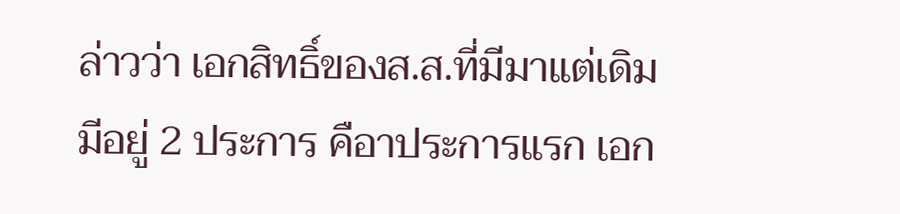ล่าวว่า เอกสิทธิ์ของส.ส.ที่มีมาแต่เดิมมีอยู่ 2 ประการ คือาประการแรก เอก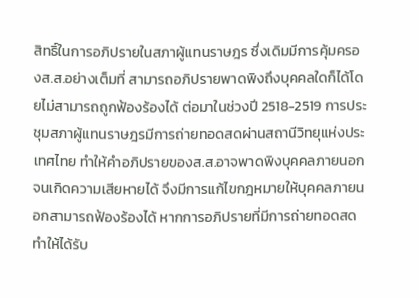สิทธิ์ในการอภิปรายในสภาผู้แทนราษฎร ซึ่งเดิมมีการคุ้มครองส.ส.อย่างเต็มที่ สามารถอภิปรายพาดพิงถึงบุคคลใดก็ได้โดยไม่สามารถถูกฟ้องร้องได้ ต่อมาในช่วงปี 2518-2519 การประชุมสภาผู้แทนราษฎรมีการถ่ายทอดสดผ่านสถานีวิทยุแห่งประเทศไทย ทำให้คำอภิปรายของส.ส.อาจพาดพิงบุคคลภายนอกจนเกิดความเสียหายได้ จึงมีการแก้ไขกฎหมายให้บุคคลภายนอกสามารถฟ้องร้องได้ หากการอภิปรายที่มีการถ่ายทอดสดทำให้ได้รับ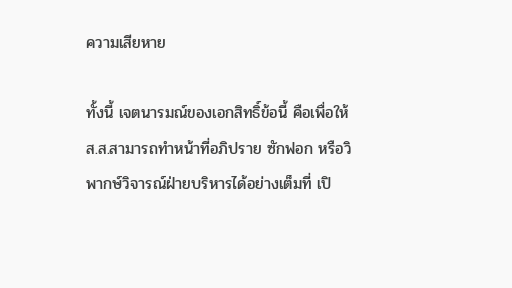ความเสียหาย

ทั้งนี้ เจตนารมณ์ของเอกสิทธิ์ข้อนี้ คือเพื่อให้ส.ส.สามารถทำหน้าที่อภิปราย ซักฟอก หรือวิพากษ์วิจารณ์ฝ่ายบริหารได้อย่างเต็มที่ เปิ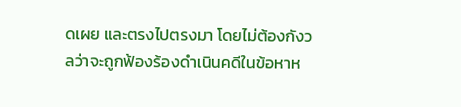ดเผย และตรงไปตรงมา โดยไม่ต้องกังวลว่าจะถูกฟ้องร้องดำเนินคดีในข้อหาห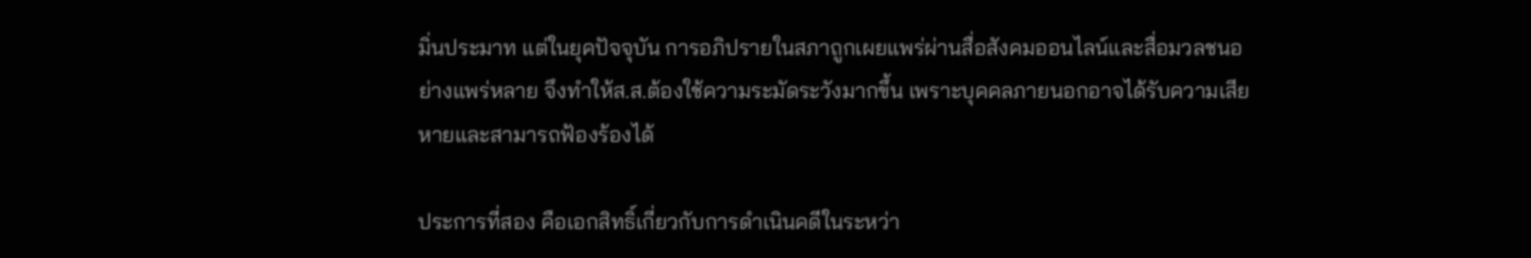มิ่นประมาท แต่ในยุคปัจจุบัน การอภิปรายในสภาถูกเผยแพร่ผ่านสื่อสังคมออนไลน์และสื่อมวลชนอย่างแพร่หลาย จึงทำให้ส.ส.ต้องใช้ความระมัดระวังมากขึ้น เพราะบุคคลภายนอกอาจได้รับความเสียหายและสามารถฟ้องร้องได้

ประการที่สอง คือเอกสิทธิ์เกี่ยวกับการดำเนินคดีในระหว่า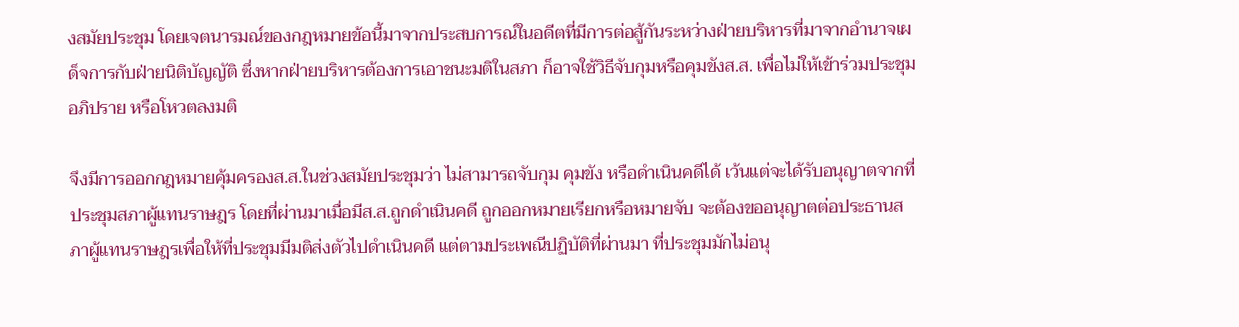งสมัยประชุม โดยเจตนารมณ์ของกฎหมายข้อนี้มาจากประสบการณ์ในอดีตที่มีการต่อสู้กันระหว่างฝ่ายบริหารที่มาจากอำนาจเผด็จการกับฝ่ายนิติบัญญัติ ซึ่งหากฝ่ายบริหารต้องการเอาชนะมติในสภา ก็อาจใช้วิธีจับกุมหรือคุมขังส.ส. เพื่อไม่ให้เข้าร่วมประชุม อภิปราย หรือโหวตลงมติ

จึงมีการออกกฎหมายคุ้มครองส.ส.ในช่วงสมัยประชุมว่า ไม่สามารถจับกุม คุมขัง หรือดำเนินคดีได้ เว้นแต่จะได้รับอนุญาตจากที่ประชุมสภาผู้แทนราษฎร โดยที่ผ่านมาเมื่อมีส.ส.ถูกดำเนินคดี ถูกออกหมายเรียกหรือหมายจับ จะต้องขออนุญาตต่อประธานสภาผู้แทนราษฎรเพื่อให้ที่ประชุมมีมติส่งตัวไปดำเนินคดี แต่ตามประเพณีปฏิบัติที่ผ่านมา ที่ประชุมมักไม่อนุ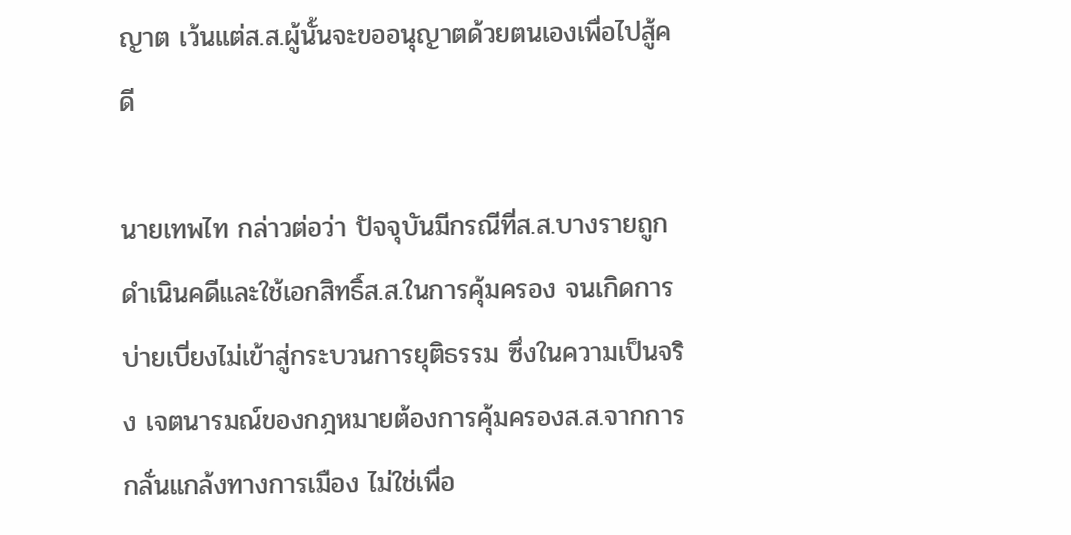ญาต เว้นแต่ส.ส.ผู้นั้นจะขออนุญาตด้วยตนเองเพื่อไปสู้คดี

นายเทพไท กล่าวต่อว่า ปัจจุบันมีกรณีที่ส.ส.บางรายถูกดำเนินคดีและใช้เอกสิทธิ์ส.ส.ในการคุ้มครอง จนเกิดการบ่ายเบี่ยงไม่เข้าสู่กระบวนการยุติธรรม ซึ่งในความเป็นจริง เจตนารมณ์ของกฎหมายต้องการคุ้มครองส.ส.จากการกลั่นแกล้งทางการเมือง ไม่ใช่เพื่อ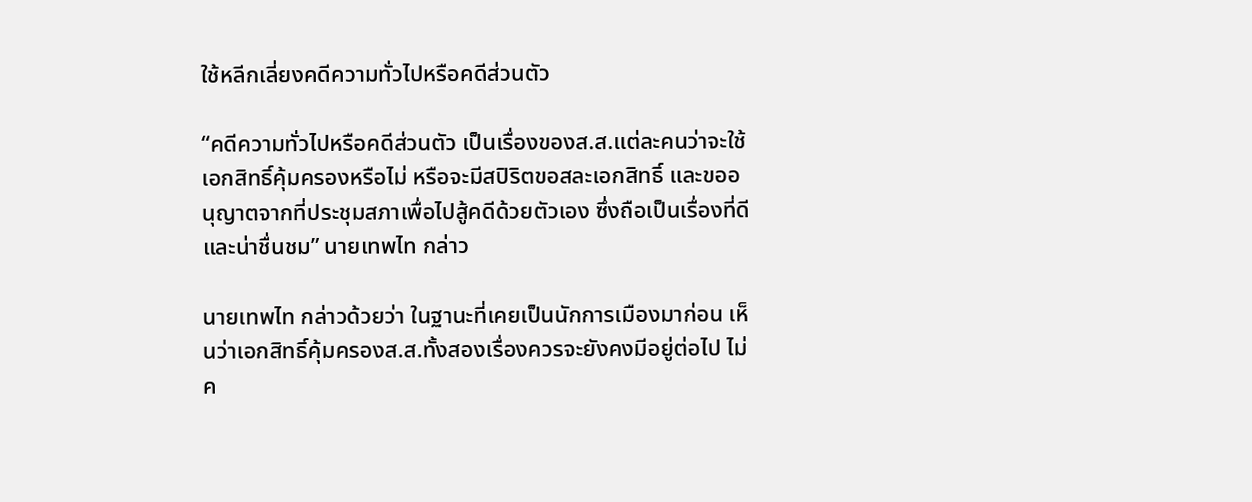ใช้หลีกเลี่ยงคดีความทั่วไปหรือคดีส่วนตัว

“คดีความทั่วไปหรือคดีส่วนตัว เป็นเรื่องของส.ส.แต่ละคนว่าจะใช้เอกสิทธิ์คุ้มครองหรือไม่ หรือจะมีสปิริตขอสละเอกสิทธิ์ และขออนุญาตจากที่ประชุมสภาเพื่อไปสู้คดีด้วยตัวเอง ซึ่งถือเป็นเรื่องที่ดีและน่าชื่นชม” นายเทพไท กล่าว

นายเทพไท กล่าวด้วยว่า ในฐานะที่เคยเป็นนักการเมืองมาก่อน เห็นว่าเอกสิทธิ์คุ้มครองส.ส.ทั้งสองเรื่องควรจะยังคงมีอยู่ต่อไป ไม่ค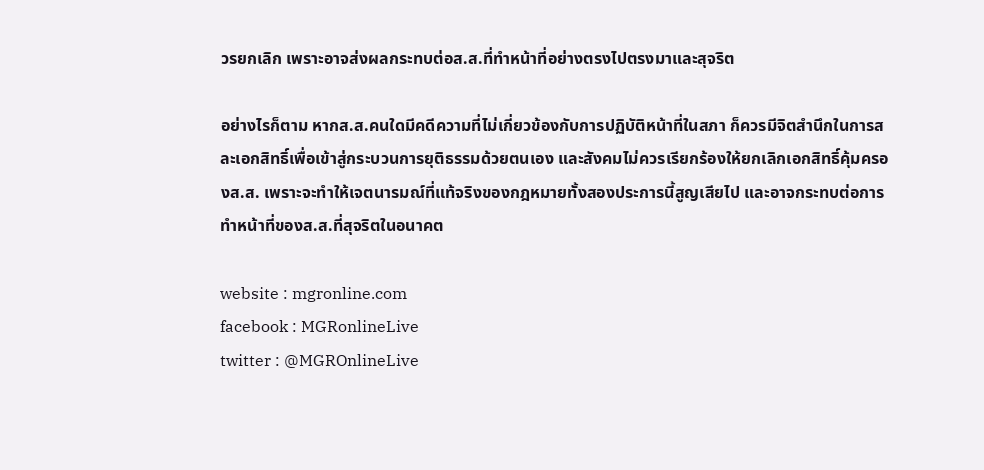วรยกเลิก เพราะอาจส่งผลกระทบต่อส.ส.ที่ทำหน้าที่อย่างตรงไปตรงมาและสุจริต

อย่างไรก็ตาม หากส.ส.คนใดมีคดีความที่ไม่เกี่ยวข้องกับการปฏิบัติหน้าที่ในสภา ก็ควรมีจิตสำนึกในการสละเอกสิทธิ์เพื่อเข้าสู่กระบวนการยุติธรรมด้วยตนเอง และสังคมไม่ควรเรียกร้องให้ยกเลิกเอกสิทธิ์คุ้มครองส.ส. เพราะจะทำให้เจตนารมณ์ที่แท้จริงของกฎหมายทั้งสองประการนี้สูญเสียไป และอาจกระทบต่อการทำหน้าที่ของส.ส.ที่สุจริตในอนาคต

website : mgronline.com
facebook : MGRonlineLive
twitter : @MGROnlineLive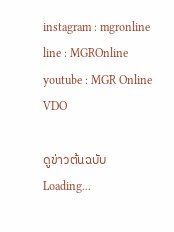instagram : mgronline
line : MGROnline
youtube : MGR Online VDO

ดูข่าวต้นฉบับ
Loading...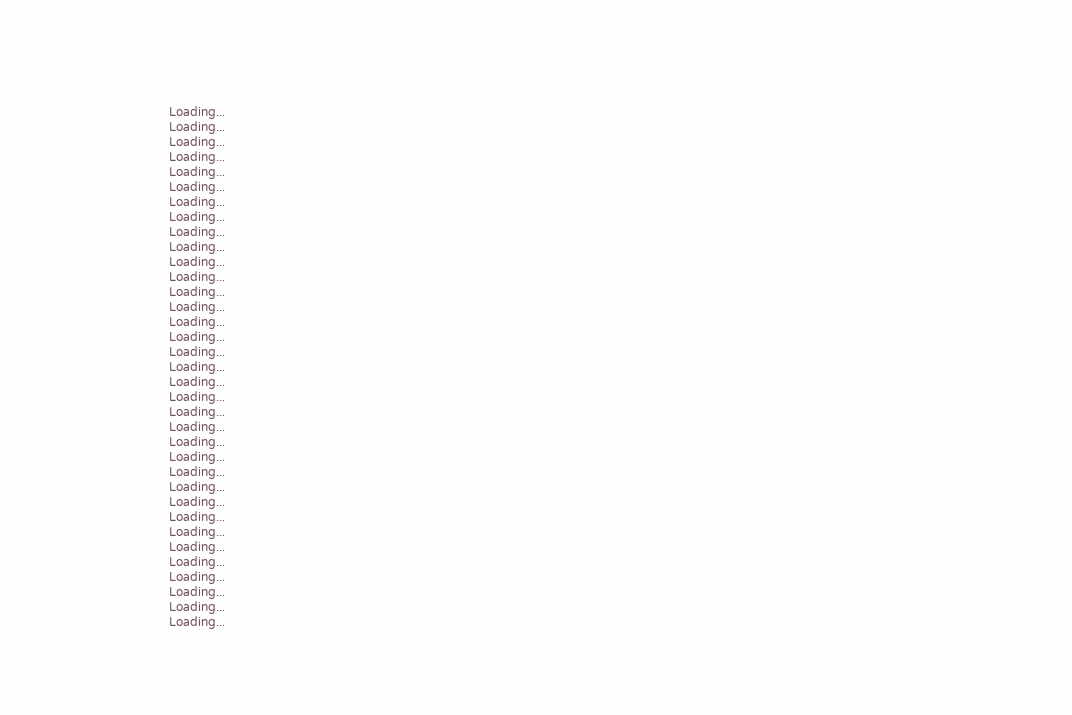Loading...
Loading...
Loading...
Loading...
Loading...
Loading...
Loading...
Loading...
Loading...
Loading...
Loading...
Loading...
Loading...
Loading...
Loading...
Loading...
Loading...
Loading...
Loading...
Loading...
Loading...
Loading...
Loading...
Loading...
Loading...
Loading...
Loading...
Loading...
Loading...
Loading...
Loading...
Loading...
Loading...
Loading...
Loading...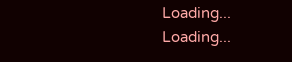Loading...
Loading...